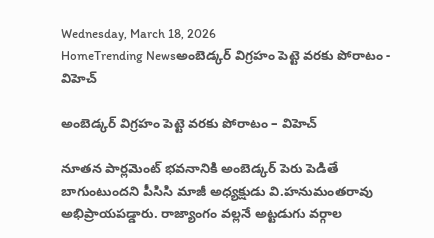Wednesday, March 18, 2026
HomeTrending Newsఅంబెడ్కర్ విగ్రహం పెట్టె వరకు పోరాటం - విహెచ్

అంబెడ్కర్ విగ్రహం పెట్టె వరకు పోరాటం – విహెచ్

నూతన పార్లమెంట్ భవనానికి అంబెడ్కర్ పెరు పెడితే బాగుంటుందని పీసిసి మాజీ అధ్యక్షుడు వి.హనుమంతరావు అభిప్రాయపడ్డారు. రాజ్యాంగం వల్లనే అట్టడుగు వర్గాల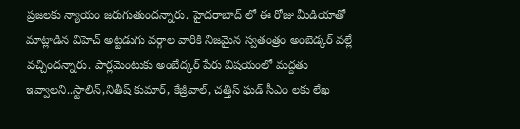ప్రజలకు న్యాయం జరుగుతుందన్నారు. హైదరాబాద్ లో ఈ రోజు మీడియాతో మాట్లాడిన విహెచ్ అట్టడుగు వర్గాల వారికి నిజమైన స్వతంత్రం అంబెడ్కర్ వల్లే వచ్చిందన్నారు. పార్లమెంటుకు అంబేద్కర్ పేరు విషయంలో మద్దతు ఇవ్వాలని..స్టాలిన్,నితీష్ కుమార్, కేజ్రీవాల్, చత్తిస్ ఘడ్ సీఎం లకు లేఖ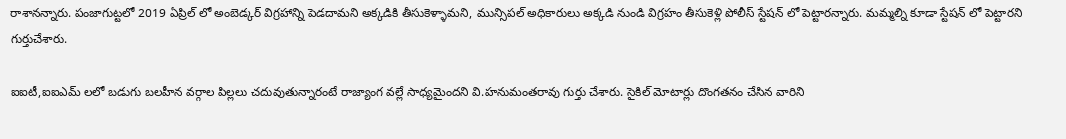రాశానన్నారు. పంజాగుట్టలో 2019 ఏప్రిల్ లో అంబెడ్కర్ విగ్రహాన్ని పెడదామని అక్కడికి తీసుకెళ్ళామని, మున్సిపల్ అధికారులు అక్కడి నుండి విగ్రహం తీసుకెళ్లి పోలీస్ స్టేషన్ లో పెట్టారన్నారు. మమ్మల్ని కూడా స్టేషన్ లో పెట్టారని గుర్తుచేశారు.

ఐఐటీ,ఐఐఎమ్ లలో బడుగు బలహీన వర్గాల పిల్లలు చదువుతున్నారంటే రాజ్యాంగ వల్లే సాధ్యమైందని వి.హనుమంతరావు గుర్తు చేశారు. సైకిల్ మోటార్లు దొంగతనం చేసిన వారిని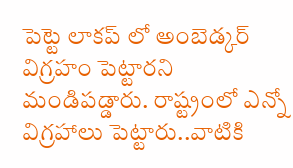పెట్టె లాకప్ లో అంబెడ్కర్ విగ్రహం పెట్టారని మండిపడ్డారు. రాష్ట్రంలో ఎన్నో విగ్రహాలు పెట్టారు..వాటికి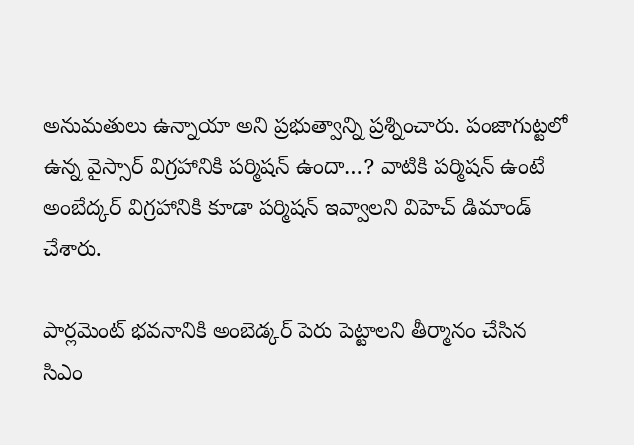అనుమతులు ఉన్నాయా అని ప్రభుత్వాన్ని ప్రశ్నించారు. పంజాగుట్టలో ఉన్న వైస్సార్ విగ్రహానికి పర్మిషన్ ఉందా…? వాటికి పర్మిషన్ ఉంటే అంబేద్కర్ విగ్రహానికి కూడా పర్మిషన్ ఇవ్వాలని విహెచ్ డిమాండ్ చేశారు.

పార్లమెంట్ భవనానికి అంబెడ్కర్ పెరు పెట్టాలని తీర్మానం చేసిన సిఎం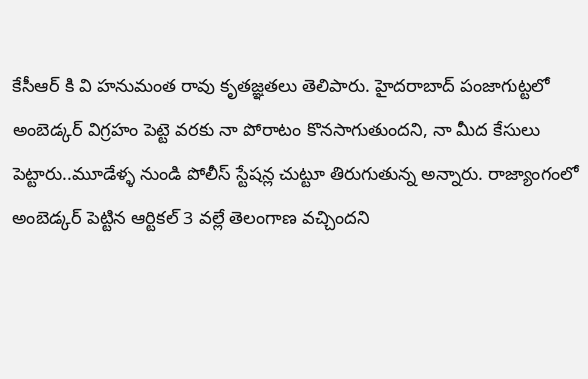కేసీఆర్ కి వి హనుమంత రావు కృతజ్ఞతలు తెలిపారు. హైదరాబాద్ పంజాగుట్టలో అంబెడ్కర్ విగ్రహం పెట్టె వరకు నా పోరాటం కొనసాగుతుందని, నా మీద కేసులు పెట్టారు..మూడేళ్ళ నుండి పోలీస్ స్టేషన్ల చుట్టూ తిరుగుతున్న అన్నారు. రాజ్యాంగంలో అంబెడ్కర్ పెట్టిన ఆర్టికల్ 3 వల్లే తెలంగాణ వచ్చిందని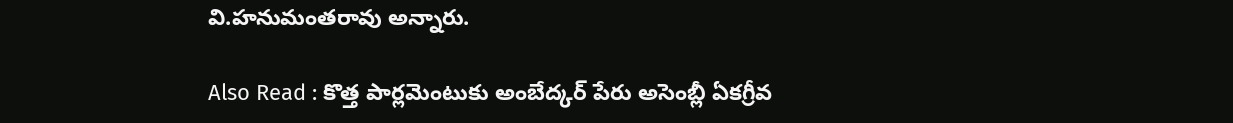వి.హనుమంతరావు అన్నారు.

Also Read : కొత్త పార్లమెంటుకు అంబేద్కర్ పేరు అసెంబ్లీ ఏకగ్రీవ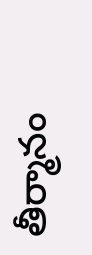తీర్మానం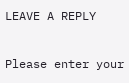LEAVE A REPLY

Please enter your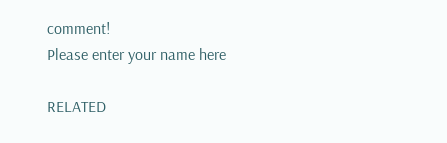comment!
Please enter your name here

RELATED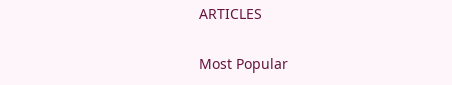ARTICLES

Most Popular